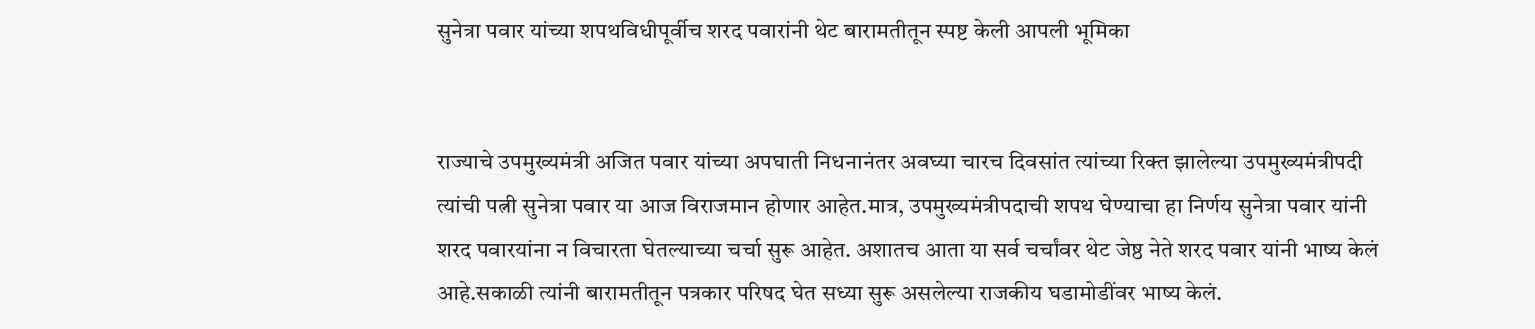सुनेत्रा पवार यांच्या शपथविधीपूर्वीच शरद पवारांनी थेट बारामतीतून स्पष्ट केली आपली भूमिका


राज्याचे उपमुख्यमंत्री अजित पवार यांच्या अपघाती निधनानंतर अवघ्या चारच दिवसांत त्यांच्या रिक्त झालेल्या उपमुख्यमंत्रीपदी त्यांची पत्नी सुनेत्रा पवार या आज विराजमान होणार आहेत.मात्र, उपमुख्यमंत्रीपदाची शपथ घेण्याचा हा निर्णय सुनेत्रा पवार यांनी शरद पवारयांना न विचारता घेतल्याच्या चर्चा सुरू आहेत. अशातच आता या सर्व चर्चांवर थेट जेष्ठ नेते शरद पवार यांनी भाष्य केलं आहे.सकाळी त्यांनी बारामतीतून पत्रकार परिषद घेत सध्या सुरू असलेल्या राजकीय घडामोडींवर भाष्य केलं.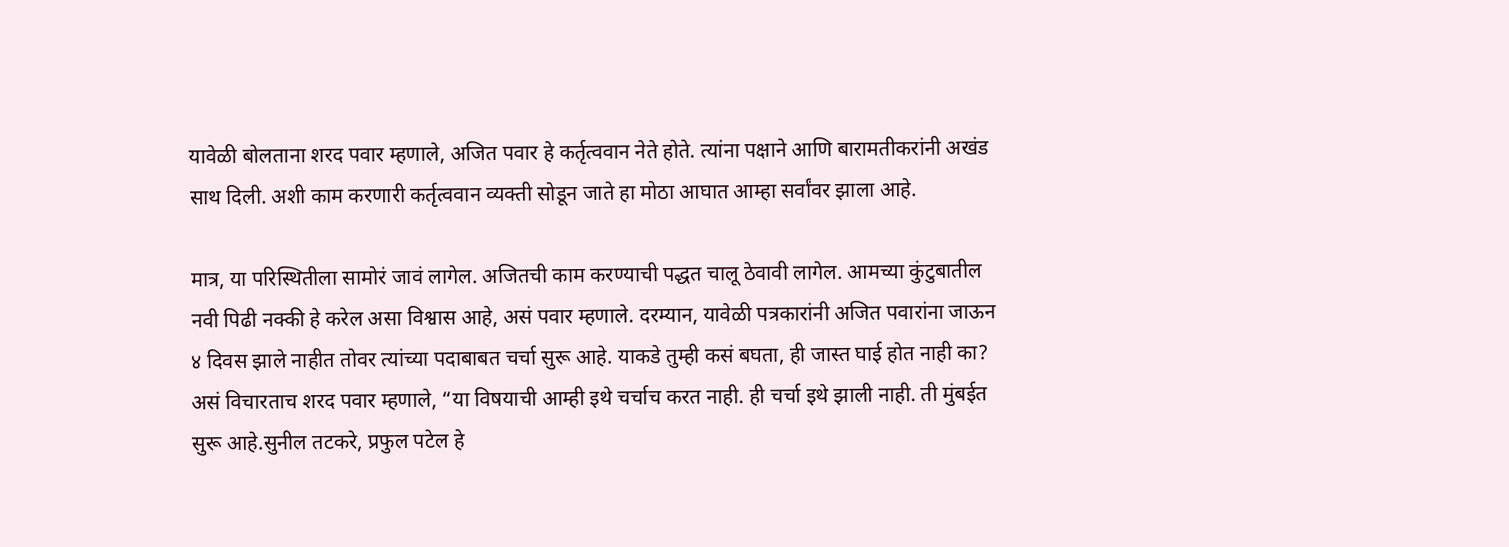यावेळी बोलताना शरद पवार म्हणाले, अजित पवार हे कर्तृत्ववान नेते होते. त्यांना पक्षाने आणि बारामतीकरांनी अखंड साथ दिली. अशी काम करणारी कर्तृत्ववान व्यक्ती सोडून जाते हा मोठा आघात आम्हा सर्वांवर झाला आहे.

मात्र, या परिस्थितीला सामोरं जावं लागेल. अजितची काम करण्याची पद्धत चालू ठेवावी लागेल. आमच्या कुंटुबातील नवी पिढी नक्की हे करेल असा विश्वास आहे, असं पवार म्हणाले. दरम्यान, यावेळी पत्रकारांनी अजित पवारांना जाऊन ४ दिवस झाले नाहीत तोवर त्यांच्या पदाबाबत चर्चा सुरू आहे. याकडे तुम्ही कसं बघता, ही जास्त घाई होत नाही का? असं विचारताच शरद पवार म्हणाले, “या विषयाची आम्ही इथे चर्चाच करत नाही. ही चर्चा इथे झाली नाही. ती मुंबईत सुरू आहे.सुनील तटकरे, प्रफुल पटेल हे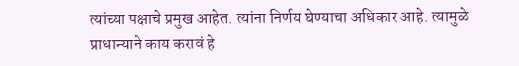त्यांच्या पक्षाचे प्रमुख आहेत. त्यांना निर्णय घेण्याचा अधिकार आहे. त्यामुळे प्राधान्याने काय करावं हे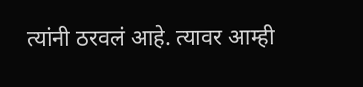त्यांनी ठरवलं आहे. त्यावर आम्ही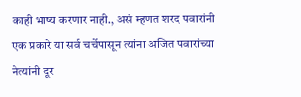काही भाष्य करणार नाही., असं म्हणत शरद पवारांनी एक प्रकारे या सर्व चर्चेपासून त्यांना अजित पवारांच्या नेत्यांनी दूर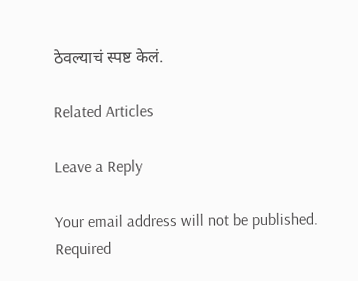ठेवल्याचं स्पष्ट केलं.

Related Articles

Leave a Reply

Your email address will not be published. Required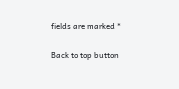fields are marked *

Back to top button